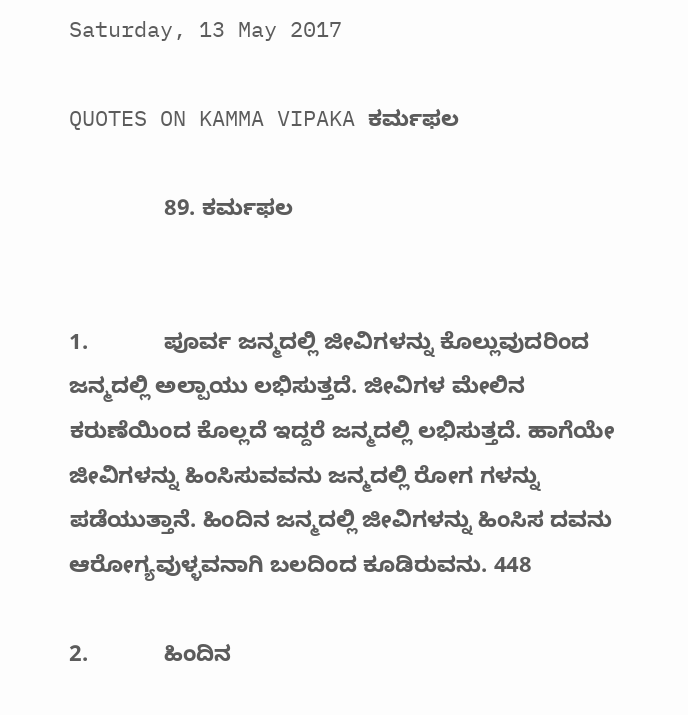Saturday, 13 May 2017

QUOTES ON KAMMA VIPAKA ಕರ್ಮಫಲ

               89. ಕರ್ಮಫಲ


1.            ಪೂರ್ವ ಜನ್ಮದಲ್ಲಿ ಜೀವಿಗಳನ್ನು ಕೊಲ್ಲುವುದರಿಂದ ಜನ್ಮದಲ್ಲಿ ಅಲ್ಪಾಯು ಲಭಿಸುತ್ತದೆ. ಜೀವಿಗಳ ಮೇಲಿನ ಕರುಣೆಯಿಂದ ಕೊಲ್ಲದೆ ಇದ್ದರೆ ಜನ್ಮದಲ್ಲಿ ಲಭಿಸುತ್ತದೆ. ಹಾಗೆಯೇ ಜೀವಿಗಳನ್ನು ಹಿಂಸಿಸುವವನು ಜನ್ಮದಲ್ಲಿ ರೋಗ ಗಳನ್ನು ಪಡೆಯುತ್ತಾನೆ. ಹಿಂದಿನ ಜನ್ಮದಲ್ಲಿ ಜೀವಿಗಳನ್ನು ಹಿಂಸಿಸ ದವನು ಆರೋಗ್ಯವುಳ್ಳವನಾಗಿ ಬಲದಿಂದ ಕೂಡಿರುವನು. 448

2.            ಹಿಂದಿನ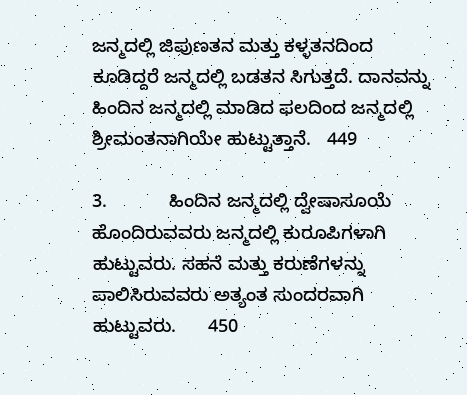ಜನ್ಮದಲ್ಲಿ ಜಿಪುಣತನ ಮತ್ತು ಕಳ್ಳತನದಿಂದ ಕೂಡಿದ್ದರೆ ಜನ್ಮದಲ್ಲಿ ಬಡತನ ಸಿಗುತ್ತದೆ. ದಾನವನ್ನು ಹಿಂದಿನ ಜನ್ಮದಲ್ಲಿ ಮಾಡಿದ ಫಲದಿಂದ ಜನ್ಮದಲ್ಲಿ ಶ್ರೀಮಂತನಾಗಿಯೇ ಹುಟ್ಟುತ್ತಾನೆ.   449

3.            ಹಿಂದಿನ ಜನ್ಮದಲ್ಲಿ ದ್ವೇಷಾಸೂಯೆ ಹೊಂದಿರುವವರು ಜನ್ಮದಲ್ಲಿ ಕುರೂಪಿಗಳಾಗಿ ಹುಟ್ಟುವರು. ಸಹನೆ ಮತ್ತು ಕರುಣೆಗಳನ್ನು ಪಾಲಿಸಿರುವವರು ಅತ್ಯಂತ ಸುಂದರವಾಗಿ ಹುಟ್ಟುವರು.      450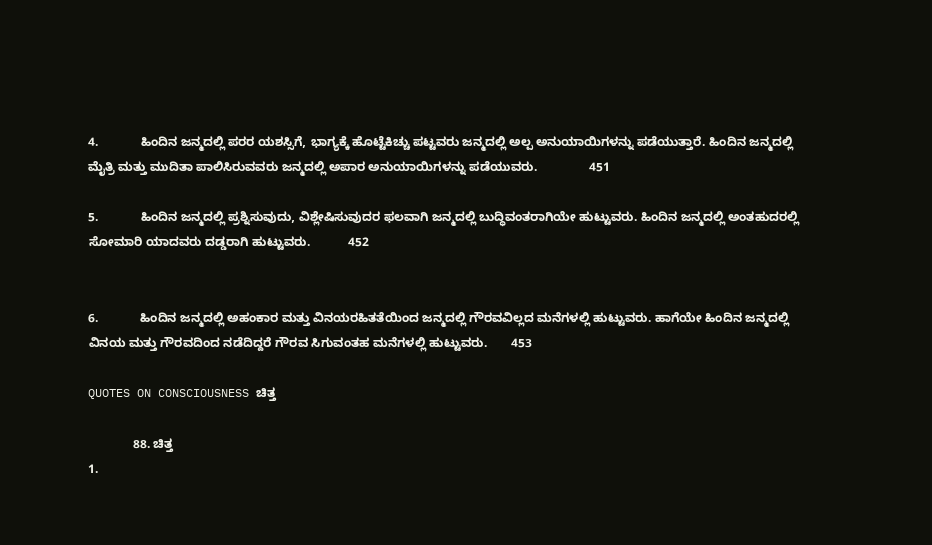4.            ಹಿಂದಿನ ಜನ್ಮದಲ್ಲಿ ಪರರ ಯಶಸ್ಸಿಗೆ, ಭಾಗ್ಯಕ್ಕೆ ಹೊಟ್ಟೆಕಿಚ್ಚು ಪಟ್ಟವರು ಜನ್ಮದಲ್ಲಿ ಅಲ್ಪ ಅನುಯಾಯಿಗಳನ್ನು ಪಡೆಯುತ್ತಾರೆ. ಹಿಂದಿನ ಜನ್ಮದಲ್ಲಿ ಮೈತ್ರಿ ಮತ್ತು ಮುದಿತಾ ಪಾಲಿಸಿರುವವರು ಜನ್ಮದಲ್ಲಿ ಅಪಾರ ಅನುಯಾಯಿಗಳನ್ನು ಪಡೆಯುವರು.               451

5.            ಹಿಂದಿನ ಜನ್ಮದಲ್ಲಿ ಪ್ರಶ್ನಿಸುವುದು, ವಿಶ್ಲೇಷಿಸುವುದರ ಫಲವಾಗಿ ಜನ್ಮದಲ್ಲಿ ಬುದ್ಧಿವಂತರಾಗಿಯೇ ಹುಟ್ಟುವರು. ಹಿಂದಿನ ಜನ್ಮದಲ್ಲಿ ಅಂತಹುದರಲ್ಲಿ ಸೋಮಾರಿ ಯಾದವರು ದಡ್ಡರಾಗಿ ಹುಟ್ಟುವರು.           452


6.            ಹಿಂದಿನ ಜನ್ಮದಲ್ಲಿ ಅಹಂಕಾರ ಮತ್ತು ವಿನಯರಹಿತತೆಯಿಂದ ಜನ್ಮದಲ್ಲಿ ಗೌರವವಿಲ್ಲದ ಮನೆಗಳಲ್ಲಿ ಹುಟ್ಟುವರು. ಹಾಗೆಯೇ ಹಿಂದಿನ ಜನ್ಮದಲ್ಲಿ ವಿನಯ ಮತ್ತು ಗೌರವದಿಂದ ನಡೆದಿದ್ದರೆ ಗೌರವ ಸಿಗುವಂತಹ ಮನೆಗಳಲ್ಲಿ ಹುಟ್ಟುವರು.       453

QUOTES ON CONSCIOUSNESS ಚಿತ್ತ

             88. ಚಿತ್ತ
1.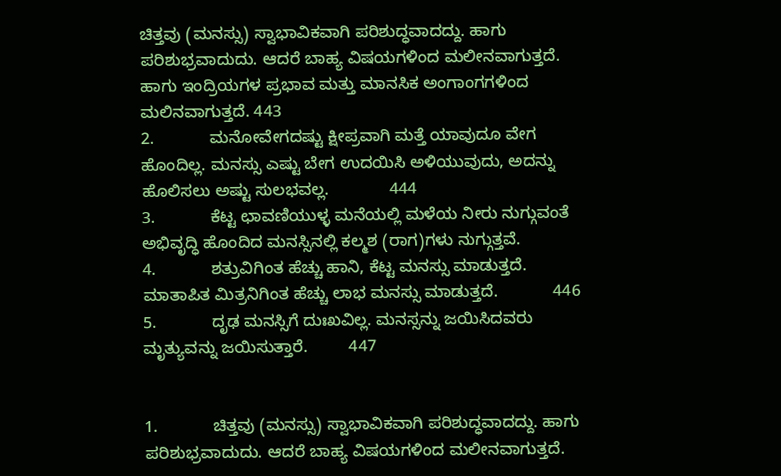ಚಿತ್ತವು (ಮನಸ್ಸು) ಸ್ವಾಭಾವಿಕವಾಗಿ ಪರಿಶುದ್ಧವಾದದ್ದು. ಹಾಗು ಪರಿಶುಭ್ರವಾದುದು. ಆದರೆ ಬಾಹ್ಯ ವಿಷಯಗಳಿಂದ ಮಲೀನವಾಗುತ್ತದೆ. ಹಾಗು ಇಂದ್ರಿಯಗಳ ಪ್ರಭಾವ ಮತ್ತು ಮಾನಸಿಕ ಅಂಗಾಂಗಗಳಿಂದ ಮಲಿನವಾಗುತ್ತದೆ. 443
2.            ಮನೋವೇಗದಷ್ಟು ಕ್ಷೀಪ್ರವಾಗಿ ಮತ್ತೆ ಯಾವುದೂ ವೇಗ ಹೊಂದಿಲ್ಲ. ಮನಸ್ಸು ಎಷ್ಟು ಬೇಗ ಉದಯಿಸಿ ಅಳಿಯುವುದು, ಅದನ್ನು ಹೊಲಿಸಲು ಅಷ್ಟು ಸುಲಭವಲ್ಲ.             444
3.            ಕೆಟ್ಟ ಛಾವಣಿಯುಳ್ಳ ಮನೆಯಲ್ಲಿ ಮಳೆಯ ನೀರು ನುಗ್ಗುವಂತೆ ಅಭಿವೃದ್ಧಿ ಹೊಂದಿದ ಮನಸ್ಸಿನಲ್ಲಿ ಕಲ್ಮಶ (ರಾಗ)ಗಳು ನುಗ್ಗುತ್ತವೆ.
4.            ಶತ್ರುವಿಗಿಂತ ಹೆಚ್ಚು ಹಾನಿ, ಕೆಟ್ಟ ಮನಸ್ಸು ಮಾಡುತ್ತದೆ. ಮಾತಾಪಿತ ಮಿತ್ರನಿಗಿಂತ ಹೆಚ್ಚು ಲಾಭ ಮನಸ್ಸು ಮಾಡುತ್ತದೆ.            446
5.            ದೃಢ ಮನಸ್ಸಿಗೆ ದುಃಖವಿಲ್ಲ. ಮನಸ್ಸನ್ನು ಜಯಿಸಿದವರು ಮೃತ್ಯುವನ್ನು ಜಯಿಸುತ್ತಾರೆ.         447


1.            ಚಿತ್ತವು (ಮನಸ್ಸು) ಸ್ವಾಭಾವಿಕವಾಗಿ ಪರಿಶುದ್ಧವಾದದ್ದು. ಹಾಗು ಪರಿಶುಭ್ರವಾದುದು. ಆದರೆ ಬಾಹ್ಯ ವಿಷಯಗಳಿಂದ ಮಲೀನವಾಗುತ್ತದೆ.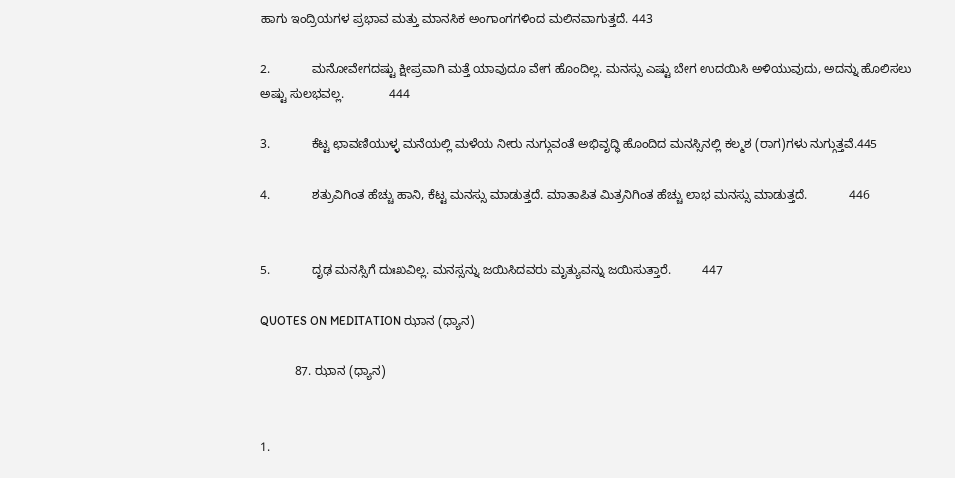ಹಾಗು ಇಂದ್ರಿಯಗಳ ಪ್ರಭಾವ ಮತ್ತು ಮಾನಸಿಕ ಅಂಗಾಂಗಗಳಿಂದ ಮಲಿನವಾಗುತ್ತದೆ. 443

2.            ಮನೋವೇಗದಷ್ಟು ಕ್ಷೀಪ್ರವಾಗಿ ಮತ್ತೆ ಯಾವುದೂ ವೇಗ ಹೊಂದಿಲ್ಲ. ಮನಸ್ಸು ಎಷ್ಟು ಬೇಗ ಉದಯಿಸಿ ಅಳಿಯುವುದು, ಅದನ್ನು ಹೊಲಿಸಲು ಅಷ್ಟು ಸುಲಭವಲ್ಲ.             444

3.            ಕೆಟ್ಟ ಛಾವಣಿಯುಳ್ಳ ಮನೆಯಲ್ಲಿ ಮಳೆಯ ನೀರು ನುಗ್ಗುವಂತೆ ಅಭಿವೃದ್ಧಿ ಹೊಂದಿದ ಮನಸ್ಸಿನಲ್ಲಿ ಕಲ್ಮಶ (ರಾಗ)ಗಳು ನುಗ್ಗುತ್ತವೆ.445

4.            ಶತ್ರುವಿಗಿಂತ ಹೆಚ್ಚು ಹಾನಿ, ಕೆಟ್ಟ ಮನಸ್ಸು ಮಾಡುತ್ತದೆ. ಮಾತಾಪಿತ ಮಿತ್ರನಿಗಿಂತ ಹೆಚ್ಚು ಲಾಭ ಮನಸ್ಸು ಮಾಡುತ್ತದೆ.            446


5.            ದೃಢ ಮನಸ್ಸಿಗೆ ದುಃಖವಿಲ್ಲ. ಮನಸ್ಸನ್ನು ಜಯಿಸಿದವರು ಮೃತ್ಯುವನ್ನು ಜಯಿಸುತ್ತಾರೆ.         447

QUOTES ON MEDITATION ಝಾನ (ಧ್ಯಾನ)

          87. ಝಾನ (ಧ್ಯಾನ)


1.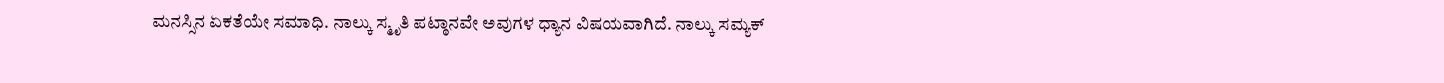ಮನಸ್ಸಿನ ಏಕತೆಯೇ ಸಮಾಧಿ. ನಾಲ್ಕು ಸ್ಮೃತಿ ಪಟ್ಠಾನವೇ ಅವುಗಳ ಧ್ಯಾನ ವಿಷಯವಾಗಿದೆ. ನಾಲ್ಕು ಸಮ್ಯಕ್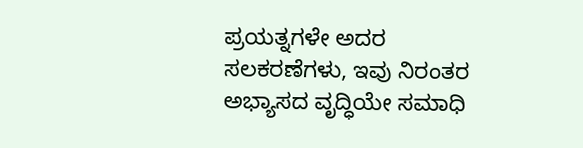ಪ್ರಯತ್ನಗಳೇ ಅದರ ಸಲಕರಣೆಗಳು, ಇವು ನಿರಂತರ ಅಭ್ಯಾಸದ ವೃದ್ಧಿಯೇ ಸಮಾಧಿ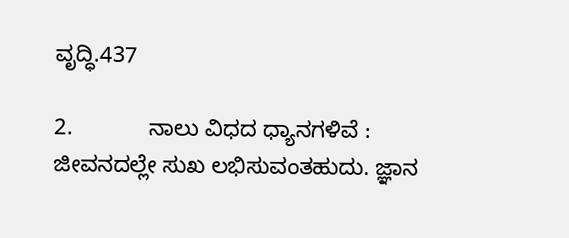ವೃದ್ಧಿ.437

2.            ನಾಲು ವಿಧದ ಧ್ಯಾನಗಳಿವೆ : ಜೀವನದಲ್ಲೇ ಸುಖ ಲಭಿಸುವಂತಹುದು. ಜ್ಞಾನ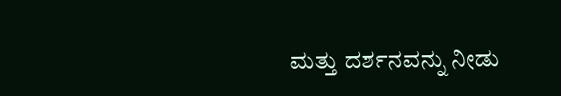ಮತ್ತು ದರ್ಶನವನ್ನು ನೀಡು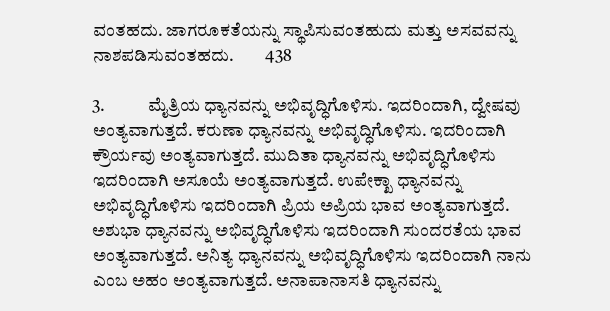ವಂತಹದು. ಜಾಗರೂಕತೆಯನ್ನು ಸ್ಥಾಪಿಸುವಂತಹುದು ಮತ್ತು ಅಸವವನ್ನು ನಾಶಪಡಿಸುವಂತಹದು.         438

3.            ಮೈತ್ರಿಯ ಧ್ಯಾನವನ್ನು ಅಭಿವೃದ್ಧಿಗೊಳಿಸು. ಇದರಿಂದಾಗಿ, ದ್ವೇಷವು ಅಂತ್ಯವಾಗುತ್ತದೆ. ಕರುಣಾ ಧ್ಯಾನವನ್ನು ಅಭಿವೃದ್ಧಿಗೊಳಿಸು. ಇದರಿಂದಾಗಿ ಕ್ರೌರ್ಯವು ಅಂತ್ಯವಾಗುತ್ತದೆ. ಮುದಿತಾ ಧ್ಯಾನವನ್ನು ಅಭಿವೃದ್ಧಿಗೊಳಿಸು ಇದರಿಂದಾಗಿ ಅಸೂಯೆ ಅಂತ್ಯವಾಗುತ್ತದೆ. ಉಪೇಕ್ಖಾ ಧ್ಯಾನವನ್ನು ಅಭಿವೃದ್ಧಿಗೊಳಿಸು ಇದರಿಂದಾಗಿ ಪ್ರಿಯ ಅಪ್ರಿಯ ಭಾವ ಅಂತ್ಯವಾಗುತ್ತದೆ. ಅಶುಭಾ ಧ್ಯಾನವನ್ನು ಅಭಿವೃದ್ಧಿಗೊಳಿಸು ಇದರಿಂದಾಗಿ ಸುಂದರತೆಯ ಭಾವ ಅಂತ್ಯವಾಗುತ್ತದೆ. ಅನಿತ್ಯ ಧ್ಯಾನವನ್ನು ಅಭಿವೃದ್ಧಿಗೊಳಿಸು ಇದರಿಂದಾಗಿ ನಾನು ಎಂಬ ಅಹಂ ಅಂತ್ಯವಾಗುತ್ತದೆ. ಅನಾಪಾನಾಸತಿ ಧ್ಯಾನವನ್ನು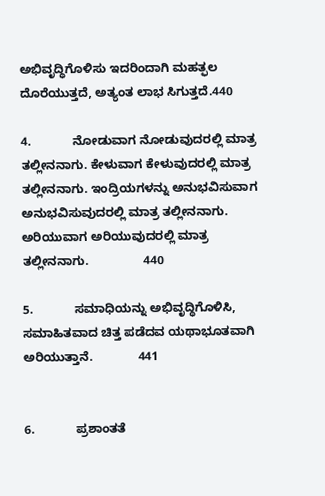ಅಭಿವೃದ್ಧಿಗೊಳಿಸು ಇದರಿಂದಾಗಿ ಮಹತ್ಫಲ ದೊರೆಯುತ್ತದೆ, ಅತ್ಯಂತ ಲಾಭ ಸಿಗುತ್ತದೆ.440

4.            ನೋಡುವಾಗ ನೋಡುವುದರಲ್ಲಿ ಮಾತ್ರ ತಲ್ಲೀನನಾಗು. ಕೇಳುವಾಗ ಕೇಳುವುದರಲ್ಲಿ ಮಾತ್ರ ತಲ್ಲೀನನಾಗು. ಇಂದ್ರಿಯಗಳನ್ನು ಅನುಭವಿಸುವಾಗ ಅನುಭವಿಸುವುದರಲ್ಲಿ ಮಾತ್ರ ತಲ್ಲೀನನಾಗು. ಅರಿಯುವಾಗ ಅರಿಯುವುದರಲ್ಲಿ ಮಾತ್ರ ತಲ್ಲೀನನಾಗು.                440

5.            ಸಮಾಧಿಯನ್ನು ಅಭಿವೃದ್ಧಿಗೊಳಿಸಿ, ಸಮಾಹಿತವಾದ ಚಿತ್ತ ಪಡೆದವ ಯಥಾಭೂತವಾಗಿ ಅರಿಯುತ್ತಾನೆ.             441


6.            ಪ್ರಶಾಂತತೆ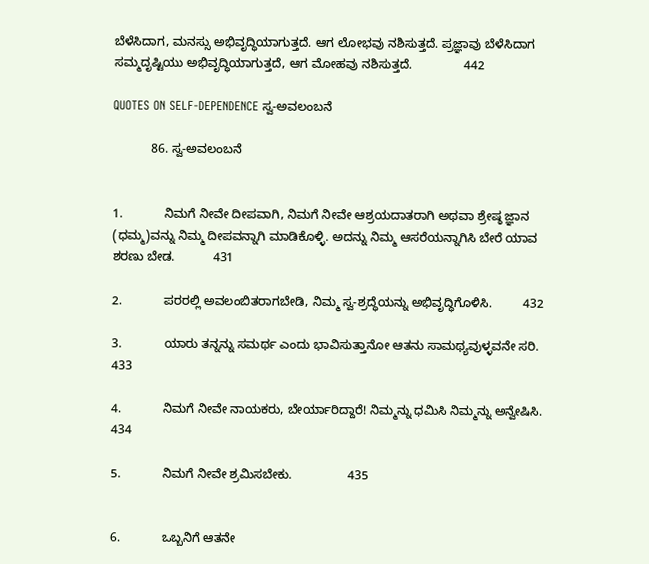ಬೆಳೆಸಿದಾಗ, ಮನಸ್ಸು ಅಭಿವೃದ್ಧಿಯಾಗುತ್ತದೆ. ಆಗ ಲೋಭವು ನಶಿಸುತ್ತದೆ. ಪ್ರಜ್ಞಾವು ಬೆಳೆಸಿದಾಗ ಸಮ್ಮದೃಷ್ಟಿಯು ಅಭಿವೃದ್ಧಿಯಾಗುತ್ತದೆ, ಆಗ ಮೋಹವು ನಶಿಸುತ್ತದೆ.               442

QUOTES ON SELF-DEPENDENCE ಸ್ವ-ಅವಲಂಬನೆ

           86. ಸ್ವ-ಅವಲಂಬನೆ


1.            ನಿಮಗೆ ನೀವೇ ದೀಪವಾಗಿ, ನಿಮಗೆ ನೀವೇ ಆಶ್ರಯದಾತರಾಗಿ ಅಥವಾ ಶ್ರೇಷ್ಠ ಜ್ಞಾನ (ಧಮ್ಮ)ವನ್ನು ನಿಮ್ಮ ದೀಪವನ್ನಾಗಿ ಮಾಡಿಕೊಳ್ಳಿ. ಅದನ್ನು ನಿಮ್ಮ ಆಸರೆಯನ್ನಾಗಿಸಿ ಬೇರೆ ಯಾವ ಶರಣು ಬೇಡ.           431

2.            ಪರರಲ್ಲಿ ಅವಲಂಬಿತರಾಗಬೇಡಿ, ನಿಮ್ಮ ಸ್ವ-ಶ್ರದ್ಧೆಯನ್ನು ಅಭಿವೃದ್ಧಿಗೊಳಿಸಿ.         432

3.            ಯಾರು ತನ್ನನ್ನು ಸಮರ್ಥ ಎಂದು ಭಾವಿಸುತ್ತಾನೋ ಆತನು ಸಾಮಥ್ಯವುಳ್ಳವನೇ ಸರಿ.      433

4.            ನಿಮಗೆ ನೀವೇ ನಾಯಕರು, ಬೇರ್ಯಾರಿದ್ದಾರೆ! ನಿಮ್ಮನ್ನು ಧಮಿಸಿ ನಿಮ್ಮನ್ನು ಅನ್ವೇಷಿಸಿ.   434

5.            ನಿಮಗೆ ನೀವೇ ಶ್ರಮಿಸಬೇಕು.                435


6.            ಒಬ್ಬನಿಗೆ ಆತನೇ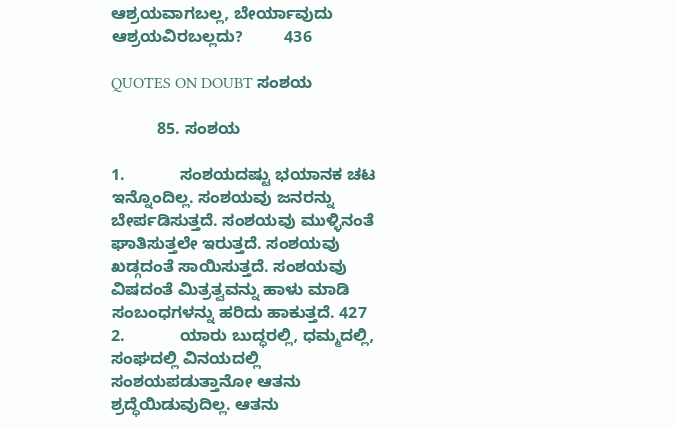ಆಶ್ರಯವಾಗಬಲ್ಲ, ಬೇರ್ಯಾವುದು ಆಶ್ರಯವಿರಬಲ್ಲದು?         436

QUOTES ON DOUBT ಸಂಶಯ

          85. ಸಂಶಯ

1.            ಸಂಶಯದಷ್ಟು ಭಯಾನಕ ಚಟ ಇನ್ನೊಂದಿಲ್ಲ. ಸಂಶಯವು ಜನರನ್ನು ಬೇರ್ಪಡಿಸುತ್ತದೆ. ಸಂಶಯವು ಮುಳ್ಳಿನಂತೆ ಘಾತಿಸುತ್ತಲೇ ಇರುತ್ತದೆ. ಸಂಶಯವು ಖಡ್ಗದಂತೆ ಸಾಯಿಸುತ್ತದೆ. ಸಂಶಯವು ವಿಷದಂತೆ ಮಿತ್ರತ್ವವನ್ನು ಹಾಳು ಮಾಡಿ ಸಂಬಂಧಗಳನ್ನು ಹರಿದು ಹಾಕುತ್ತದೆ. 427
2.            ಯಾರು ಬುದ್ಧರಲ್ಲಿ, ಧಮ್ಮದಲ್ಲಿ, ಸಂಘದಲ್ಲಿ ವಿನಯದಲ್ಲಿ ಸಂಶಯಪಡುತ್ತಾನೋ ಆತನು ಶ್ರದ್ಧೆಯಿಡುವುದಿಲ್ಲ. ಆತನು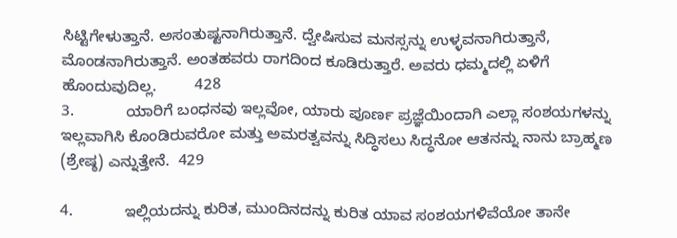ಸಿಟ್ಟಿಗೇಳುತ್ತಾನೆ. ಅಸಂತುಷ್ಟನಾಗಿರುತ್ತಾನೆ. ದ್ವೇಷಿಸುವ ಮನಸ್ಸನ್ನು ಉಳ್ಳವನಾಗಿರುತ್ತಾನೆ, ಮೊಂಡನಾಗಿರುತ್ತಾನೆ. ಅಂತಹವರು ರಾಗದಿಂದ ಕೂಡಿರುತ್ತಾರೆ. ಅವರು ಧಮ್ಮದಲ್ಲಿ ಏಳಿಗೆ ಹೊಂದುವುದಿಲ್ಲ.         428
3.            ಯಾರಿಗೆ ಬಂಧನವು ಇಲ್ಲವೋ, ಯಾರು ಪೂರ್ಣ ಪ್ರಜ್ಞೆಯಿಂದಾಗಿ ಎಲ್ಲಾ ಸಂಶಯಗಳನ್ನು ಇಲ್ಲವಾಗಿಸಿ ಕೊಂಡಿರುವರೋ ಮತ್ತು ಅಮರತ್ವವನ್ನು ಸಿದ್ಧಿಸಲು ಸಿದ್ಧನೋ ಆತನನ್ನು ನಾನು ಬ್ರಾಹ್ಮಣ (ಶ್ರೇಷ್ಠ) ಎನ್ನುತ್ತೇನೆ.  429

4.            ಇಲ್ಲಿಯದನ್ನು ಕುರಿತ, ಮುಂದಿನದನ್ನು ಕುರಿತ ಯಾವ ಸಂಶಯಗಳಿವೆಯೋ ತಾನೇ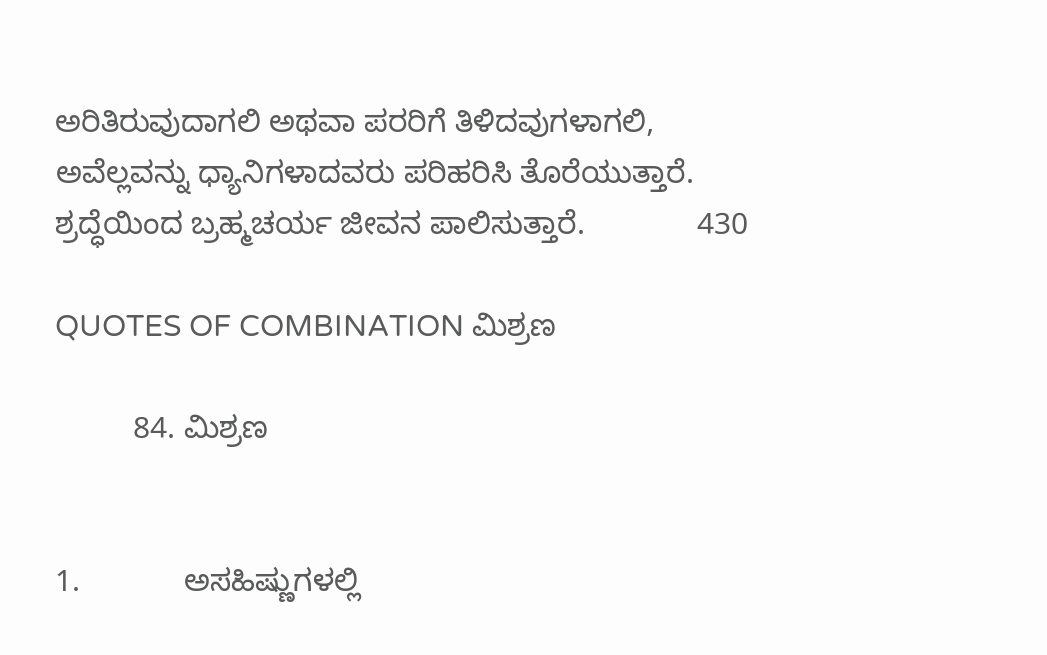ಅರಿತಿರುವುದಾಗಲಿ ಅಥವಾ ಪರರಿಗೆ ತಿಳಿದವುಗಳಾಗಲಿ, ಅವೆಲ್ಲವನ್ನು ಧ್ಯಾನಿಗಳಾದವರು ಪರಿಹರಿಸಿ ತೊರೆಯುತ್ತಾರೆ. ಶ್ರದ್ಧೆಯಿಂದ ಬ್ರಹ್ಮಚರ್ಯ ಜೀವನ ಪಾಲಿಸುತ್ತಾರೆ.             430

QUOTES OF COMBINATION ಮಿಶ್ರಣ

         84. ಮಿಶ್ರಣ


1.            ಅಸಹಿಷ್ಣುಗಳಲ್ಲಿ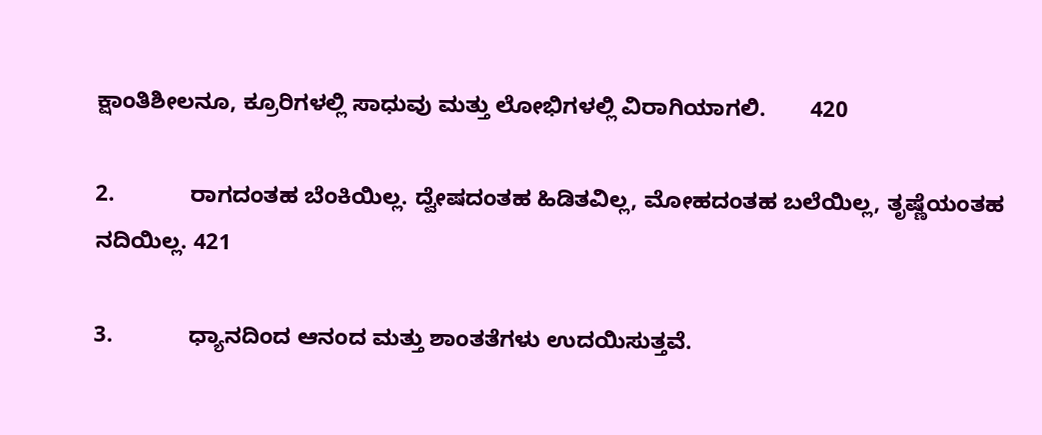ಕ್ಷಾಂತಿಶೀಲನೂ, ಕ್ರೂರಿಗಳಲ್ಲಿ ಸಾಧುವು ಮತ್ತು ಲೋಭಿಗಳಲ್ಲಿ ವಿರಾಗಿಯಾಗಲಿ.       420

2.            ರಾಗದಂತಹ ಬೆಂಕಿಯಿಲ್ಲ. ದ್ವೇಷದಂತಹ ಹಿಡಿತವಿಲ್ಲ, ಮೋಹದಂತಹ ಬಲೆಯಿಲ್ಲ, ತೃಷ್ಣೆಯಂತಹ ನದಿಯಿಲ್ಲ. 421

3.            ಧ್ಯಾನದಿಂದ ಆನಂದ ಮತ್ತು ಶಾಂತತೆಗಳು ಉದಯಿಸುತ್ತವೆ.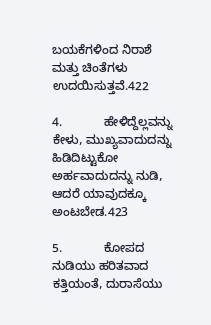ಬಯಕೆಗಳಿಂದ ನಿರಾಶೆ ಮತ್ತು ಚಿಂತೆಗಳು ಉದಯಿಸುತ್ತವೆ.422

4.            ಹೇಳಿದ್ದೆಲ್ಲವನ್ನು ಕೇಳು, ಮುಖ್ಯವಾದುದನ್ನು ಹಿಡಿದಿಟ್ಟುಕೋ ಅರ್ಹವಾದುದನ್ನು ನುಡಿ, ಆದರೆ ಯಾವುದಕ್ಕೂ ಅಂಟಬೇಡ.423

5.            ಕೋಪದ ನುಡಿಯು ಹರಿತವಾದ ಕತ್ತಿಯಂತೆ, ದುರಾಸೆಯು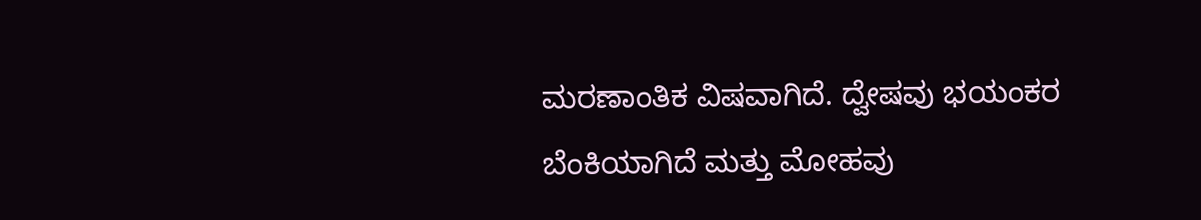ಮರಣಾಂತಿಕ ವಿಷವಾಗಿದೆ. ದ್ವೇಷವು ಭಯಂಕರ ಬೆಂಕಿಯಾಗಿದೆ ಮತ್ತು ಮೋಹವು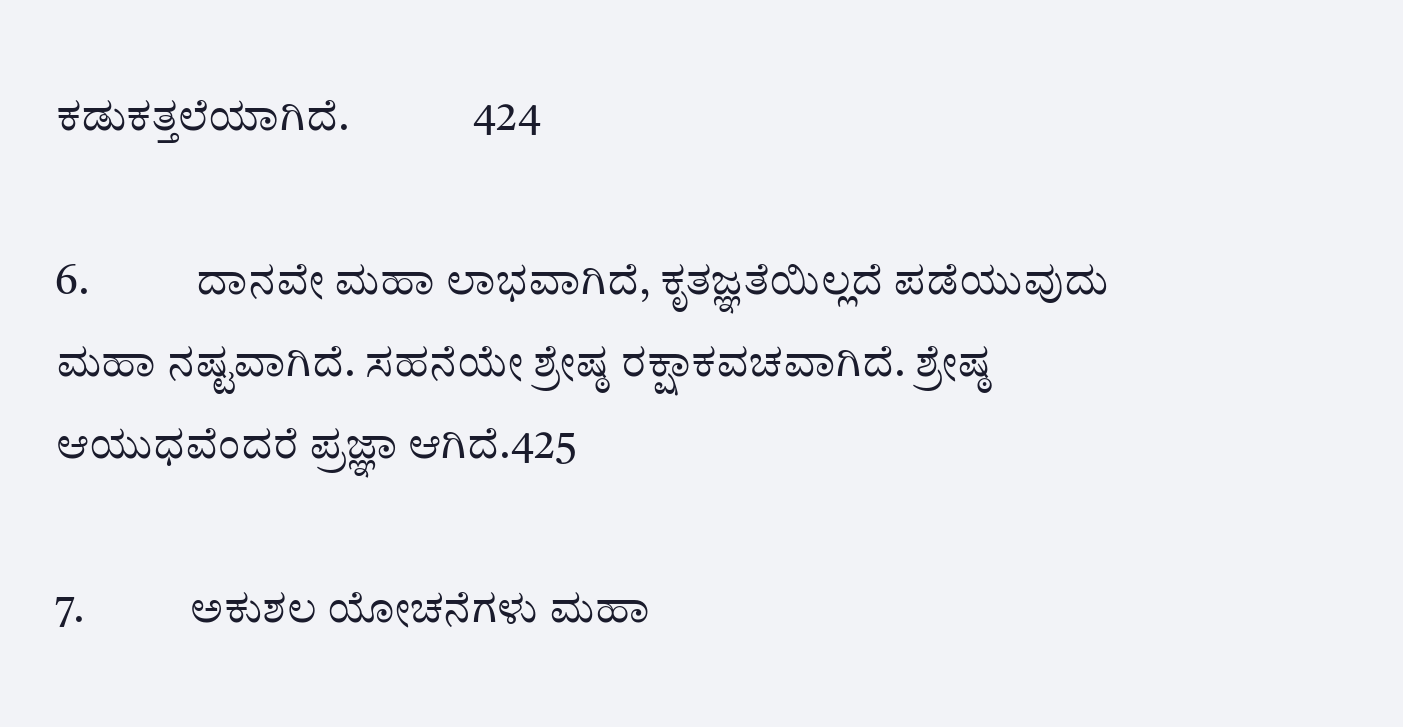ಕಡುಕತ್ತಲೆಯಾಗಿದೆ.              424

6.            ದಾನವೇ ಮಹಾ ಲಾಭವಾಗಿದೆ, ಕೃತಜ್ಞತೆಯಿಲ್ಲದೆ ಪಡೆಯುವುದು ಮಹಾ ನಷ್ಟವಾಗಿದೆ. ಸಹನೆಯೇ ಶ್ರೇಷ್ಠ ರಕ್ಷಾಕವಚವಾಗಿದೆ. ಶ್ರೇಷ್ಠ ಆಯುಧವೆಂದರೆ ಪ್ರಜ್ಞಾ ಆಗಿದೆ.425

7.            ಅಕುಶಲ ಯೋಚನೆಗಳು ಮಹಾ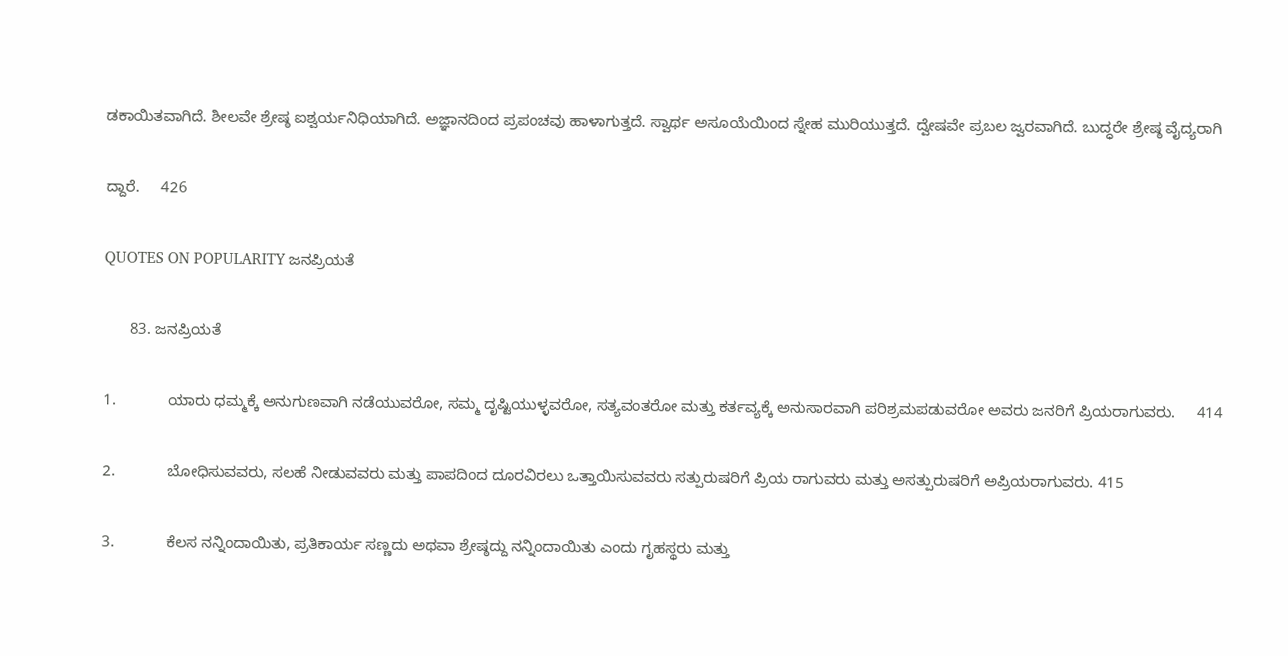ಡಕಾಯಿತವಾಗಿದೆ. ಶೀಲವೇ ಶ್ರೇಷ್ಠ ಐಶ್ವರ್ಯನಿಧಿಯಾಗಿದೆ. ಅಜ್ಞಾನದಿಂದ ಪ್ರಪಂಚವು ಹಾಳಾಗುತ್ತದೆ. ಸ್ವಾರ್ಥ ಅಸೂಯೆಯಿಂದ ಸ್ನೇಹ ಮುರಿಯುತ್ತದೆ. ದ್ವೇಷವೇ ಪ್ರಬಲ ಜ್ವರವಾಗಿದೆ. ಬುದ್ಧರೇ ಶ್ರೇಷ್ಠ ವೈದ್ಯರಾಗಿ

ದ್ದಾರೆ.     426

QUOTES ON POPULARITY ಜನಪ್ರಿಯತೆ

      83. ಜನಪ್ರಿಯತೆ

1.            ಯಾರು ಧಮ್ಮಕ್ಕೆ ಅನುಗುಣವಾಗಿ ನಡೆಯುವರೋ, ಸಮ್ಮ ದೃಷ್ಟಿಯುಳ್ಳವರೋ, ಸತ್ಯವಂತರೋ ಮತ್ತು ಕರ್ತವ್ಯಕ್ಕೆ ಅನುಸಾರವಾಗಿ ಪರಿಶ್ರಮಪಡುವರೋ ಅವರು ಜನರಿಗೆ ಪ್ರಿಯರಾಗುವರು.     414

2.            ಬೋಧಿಸುವವರು, ಸಲಹೆ ನೀಡುವವರು ಮತ್ತು ಪಾಪದಿಂದ ದೂರವಿರಲು ಒತ್ತಾಯಿಸುವವರು ಸತ್ಪುರುಷರಿಗೆ ಪ್ರಿಯ ರಾಗುವರು ಮತ್ತು ಅಸತ್ಪುರುಷರಿಗೆ ಅಪ್ರಿಯರಾಗುವರು. 415

3.            ಕೆಲಸ ನನ್ನಿಂದಾಯಿತು, ಪ್ರತಿಕಾರ್ಯ ಸಣ್ಣದು ಅಥವಾ ಶ್ರೇಷ್ಠದ್ದು ನನ್ನಿಂದಾಯಿತು ಎಂದು ಗೃಹಸ್ಥರು ಮತ್ತು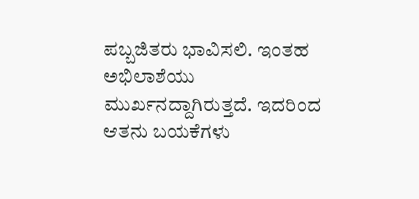ಪಬ್ಬಜಿತರು ಭಾವಿಸಲಿ. ಇಂತಹ ಅಭಿಲಾಶೆಯು ಮುರ್ಖನದ್ದಾಗಿರುತ್ತದೆ. ಇದರಿಂದ ಆತನು ಬಯಕೆಗಳು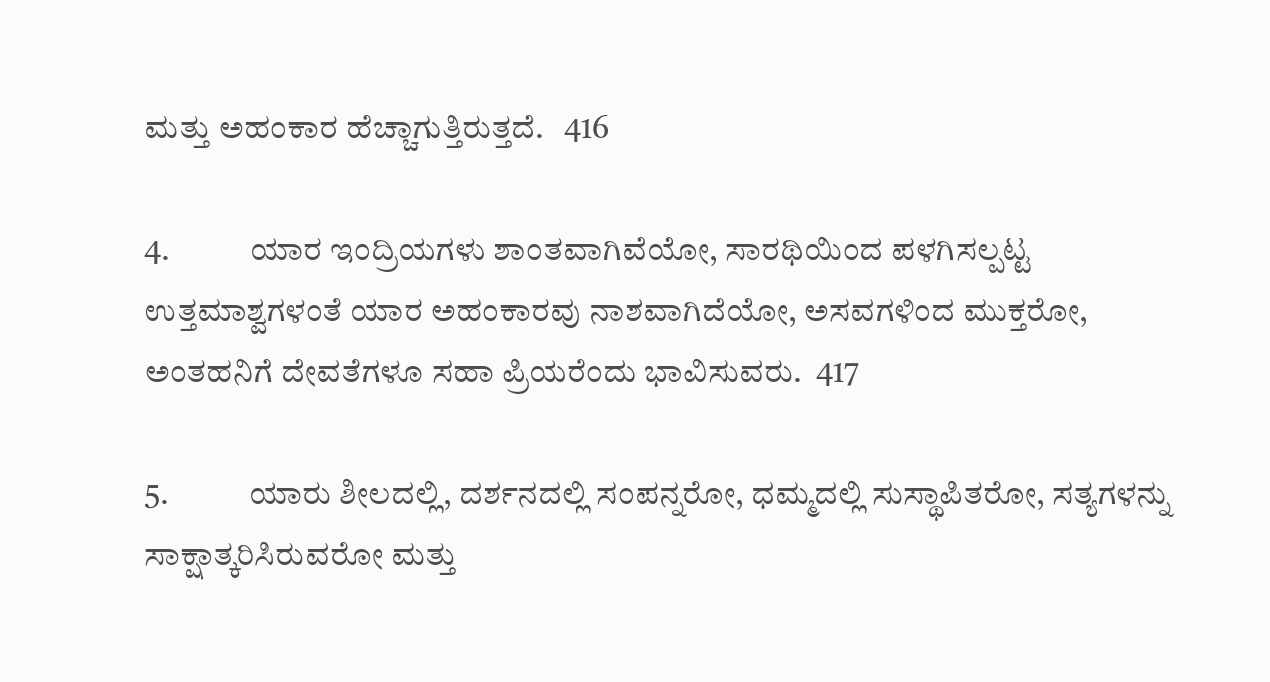ಮತ್ತು ಅಹಂಕಾರ ಹೆಚ್ಚಾಗುತ್ತಿರುತ್ತದೆ.   416

4.            ಯಾರ ಇಂದ್ರಿಯಗಳು ಶಾಂತವಾಗಿವೆಯೋ, ಸಾರಥಿಯಿಂದ ಪಳಗಿಸಲ್ಪಟ್ಟ ಉತ್ತಮಾಶ್ವಗಳಂತೆ ಯಾರ ಅಹಂಕಾರವು ನಾಶವಾಗಿದೆಯೋ, ಅಸವಗಳಿಂದ ಮುಕ್ತರೋ, ಅಂತಹನಿಗೆ ದೇವತೆಗಳೂ ಸಹಾ ಪ್ರಿಯರೆಂದು ಭಾವಿಸುವರು.  417

5.            ಯಾರು ಶೀಲದಲ್ಲಿ, ದರ್ಶನದಲ್ಲಿ ಸಂಪನ್ನರೋ, ಧಮ್ಮದಲ್ಲಿ ಸುಸ್ಥಾಪಿತರೋ, ಸತ್ಯಗಳನ್ನು ಸಾಕ್ಷಾತ್ಕರಿಸಿರುವರೋ ಮತ್ತು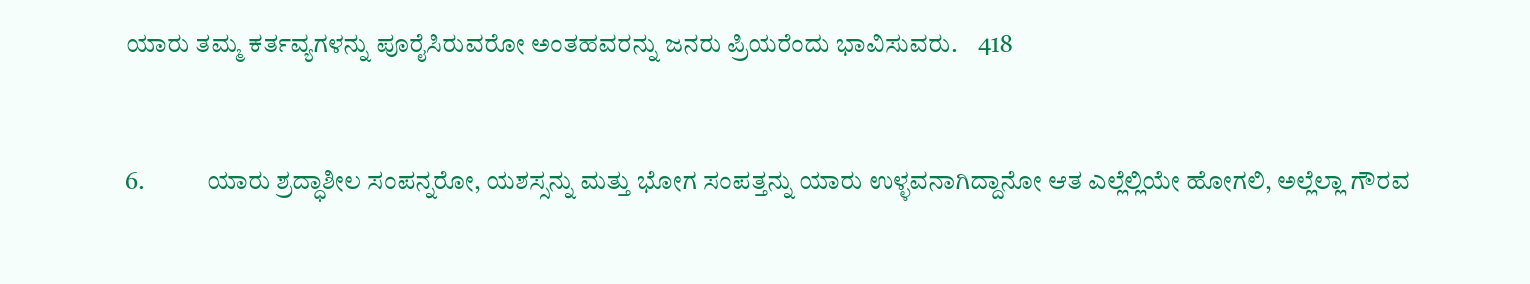ಯಾರು ತಮ್ಮ ಕರ್ತವ್ಯಗಳನ್ನು ಪೂರೈಸಿರುವರೋ ಅಂತಹವರನ್ನು ಜನರು ಪ್ರಿಯರೆಂದು ಭಾವಿಸುವರು.    418


6.            ಯಾರು ಶ್ರದ್ಧಾಶೀಲ ಸಂಪನ್ನರೋ, ಯಶಸ್ಸನ್ನು ಮತ್ತು ಭೋಗ ಸಂಪತ್ತನ್ನು ಯಾರು ಉಳ್ಳವನಾಗಿದ್ದಾನೋ ಆತ ಎಲ್ಲೆಲ್ಲಿಯೇ ಹೋಗಲಿ, ಅಲ್ಲೆಲ್ಲಾ ಗೌರವ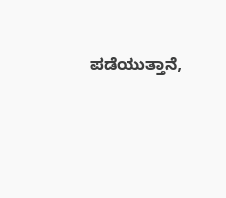ಪಡೆಯುತ್ತಾನೆ,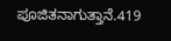ಪೂಜಿತನಾಗುತ್ತಾನೆ.419